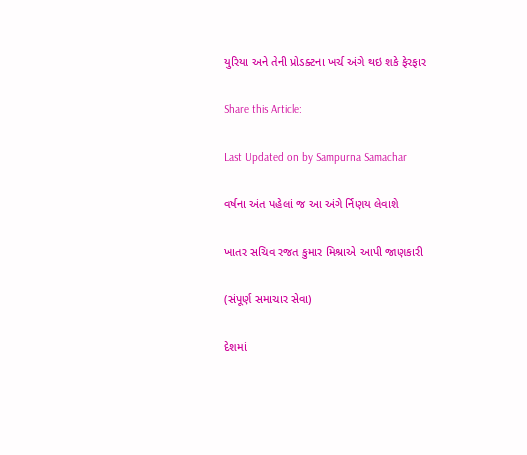યુરિયા અને તેની પ્રોડક્ટના ખર્ચ અંગે થઇ શકે ફેરફાર

Share this Article:

Last Updated on by Sampurna Samachar

વર્ષના અંત પહેલાં જ આ અંગે ર્નિણય લેવાશે

ખાતર સચિવ રજત કુમાર મિશ્રાએ આપી જાણકારી

(સંપૂર્ણ સમાચાર સેવા)

દેશમાં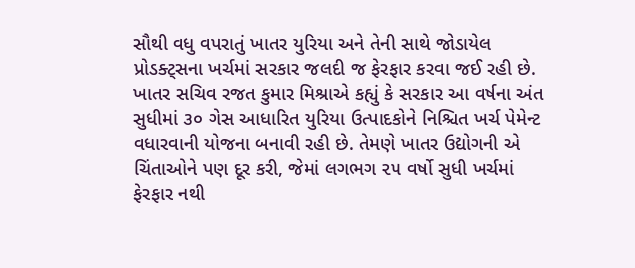સૌથી વધુ વપરાતું ખાતર યુરિયા અને તેની સાથે જોડાયેલ પ્રોડક્ટ્સના ખર્ચમાં સરકાર જલદી જ ફેરફાર કરવા જઈ રહી છે. ખાતર સચિવ રજત કુમાર મિશ્રાએ કહ્યું કે સરકાર આ વર્ષના અંત સુધીમાં ૩૦ ગેસ આધારિત યુરિયા ઉત્પાદકોને નિશ્ચિત ખર્ચ પેમેન્ટ વધારવાની યોજના બનાવી રહી છે. તેમણે ખાતર ઉદ્યોગની એ ચિંતાઓને પણ દૂર કરી, જેમાં લગભગ ૨૫ વર્ષો સુધી ખર્ચમાં ફેરફાર નથી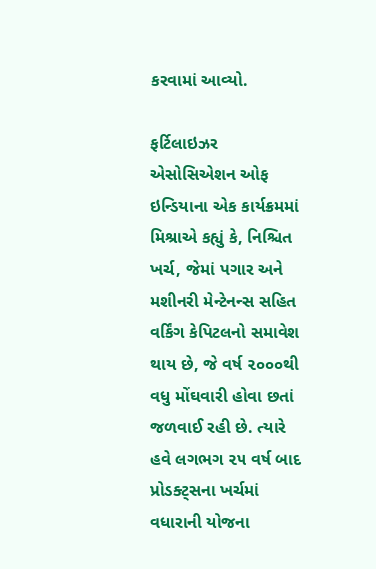કરવામાં આવ્યો.

ફર્ટિલાઇઝર એસોસિએશન ઓફ ઇન્ડિયાના એક કાર્યક્રમમાં મિશ્રાએ કહ્યું કે, નિશ્ચિત ખર્ચ, જેમાં પગાર અને મશીનરી મેન્ટેનન્સ સહિત વર્કિંગ કેપિટલનો સમાવેશ થાય છે, જે વર્ષ ૨૦૦૦થી વધુ મોંઘવારી હોવા છતાં જળવાઈ રહી છે. ત્યારે હવે લગભગ ૨૫ વર્ષ બાદ પ્રોડક્ટ્સના ખર્ચમાં વધારાની યોજના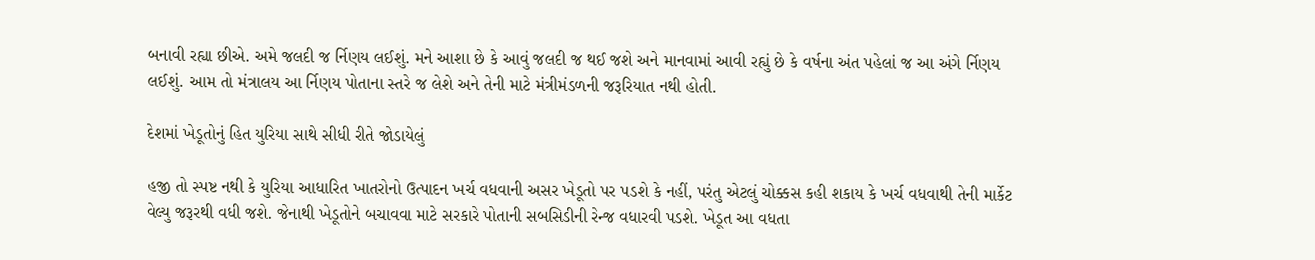બનાવી રહ્યા છીએ. અમે જલદી જ ર્નિણય લઈશું. મને આશા છે કે આવું જલદી જ થઈ જશે અને માનવામાં આવી રહ્યું છે કે વર્ષના અંત પહેલાં જ આ અંગે ર્નિણય લઈશું. આમ તો મંત્રાલય આ ર્નિણય પોતાના સ્તરે જ લેશે અને તેની માટે મંત્રીમંડળની જરૂરિયાત નથી હોતી.

દેશમાં ખેડૂતોનું હિત યુરિયા સાથે સીધી રીતે જોડાયેલું

હજી તો સ્પષ્ટ નથી કે યુરિયા આધારિત ખાતરોનો ઉત્પાદન ખર્ચ વધવાની અસર ખેડૂતો પર પડશે કે નહીં, પરંતુ એટલું ચોક્કસ કહી શકાય કે ખર્ચ વધવાથી તેની માર્કેટ વેલ્યુ જરૂરથી વધી જશે. જેનાથી ખેડૂતોને બચાવવા માટે સરકારે પોતાની સબસિડીની રેન્જ વધારવી પડશે. ખેડૂત આ વધતા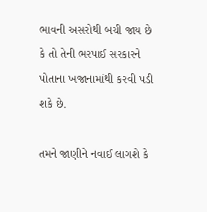ભાવની અસરોથી બચી જાય છે કે તો તેની ભરપાઈ સરકારને પોતાના ખજાનામાંથી કરવી પડી શકે છે.

તમને જાણીને નવાઈ લાગશે કે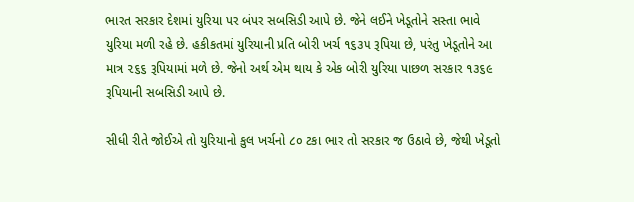ભારત સરકાર દેશમાં યુરિયા પર બંપર સબસિડી આપે છે. જેને લઈને ખેડૂતોને સસ્તા ભાવે યુરિયા મળી રહે છે. હકીકતમાં યુરિયાની પ્રતિ બોરી ખર્ચ ૧૬૩૫ રૂપિયા છે, પરંતુ ખેડૂતોને આ માત્ર ૨૬૬ રૂપિયામાં મળે છે. જેનો અર્થ એમ થાય કે એક બોરી યુરિયા પાછળ સરકાર ૧૩૬૯ રૂપિયાની સબસિડી આપે છે.

સીધી રીતે જોઈએ તો યુરિયાનો કુલ ખર્ચનો ૮૦ ટકા ભાર તો સરકાર જ ઉઠાવે છે, જેથી ખેડૂતો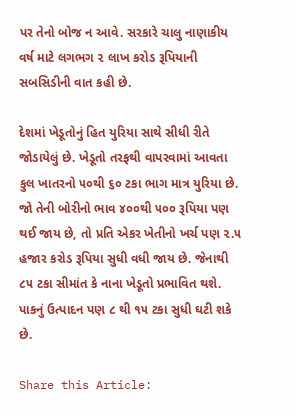પર તેનો બોજ ન આવે. સરકારે ચાલુ નાણાકીય વર્ષ માટે લગભગ ૨ લાખ કરોડ રૂપિયાની સબસિડીની વાત કહી છે.

દેશમાં ખેડૂતોનું હિત યુરિયા સાથે સીધી રીતે જોડાયેલું છે. ખેડૂતો તરફથી વાપરવામાં આવતા કુલ ખાતરનો ૫૦થી ૬૦ ટકા ભાગ માત્ર યુરિયા છે. જો તેની બોરીનો ભાવ ૪૦૦થી ૫૦૦ રૂપિયા પણ થઈ જાય છે, તો પ્રતિ એકર ખેતીનો ખર્ચ પણ ૨.૫ હજાર કરોડ રૂપિયા સુધી વધી જાય છે. જેનાથી ૮૫ ટકા સીમાંત કે નાના ખેડૂતો પ્રભાવિત થશે. પાકનું ઉત્પાદન પણ ૮ થી ૧૫ ટકા સુધી ઘટી શકે છે.

Share this Article: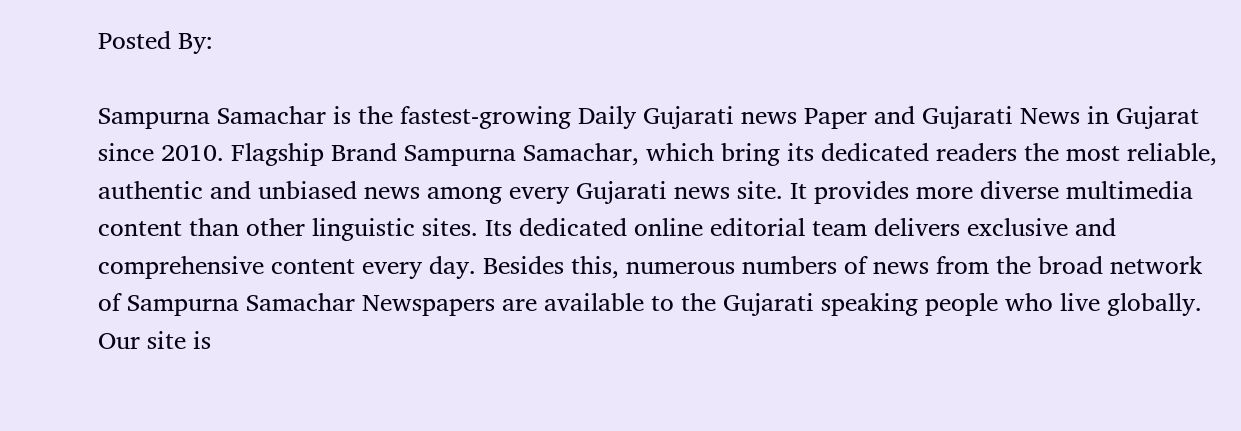Posted By:

Sampurna Samachar is the fastest-growing Daily Gujarati news Paper and Gujarati News in Gujarat since 2010. Flagship Brand Sampurna Samachar, which bring its dedicated readers the most reliable, authentic and unbiased news among every Gujarati news site. It provides more diverse multimedia content than other linguistic sites. Its dedicated online editorial team delivers exclusive and comprehensive content every day. Besides this, numerous numbers of news from the broad network of Sampurna Samachar Newspapers are available to the Gujarati speaking people who live globally. Our site is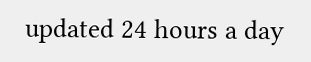updated 24 hours a day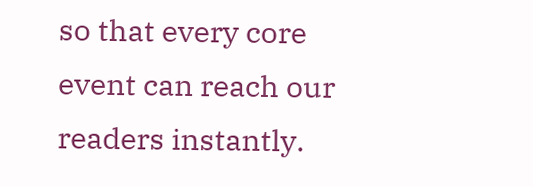so that every core event can reach our readers instantly.